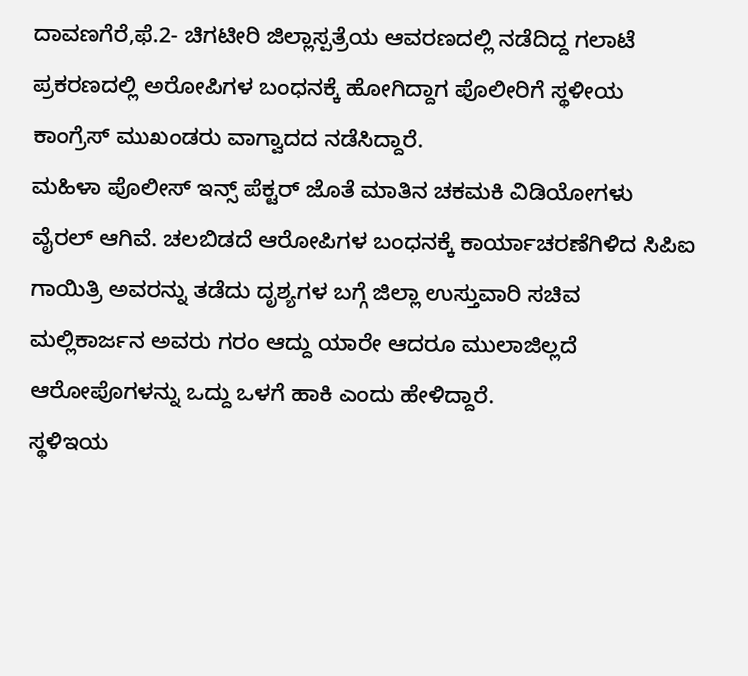ದಾವಣಗೆರೆ,ಫೆ.2- ಚಿಗಟೀರಿ ಜಿಲ್ಲಾಸ್ಪತ್ರೆಯ ಆವರಣದಲ್ಲಿ ನಡೆದಿದ್ದ ಗಲಾಟೆ ಪ್ರಕರಣದಲ್ಲಿ ಅರೋಪಿಗಳ ಬಂಧನಕ್ಕೆ ಹೋಗಿದ್ದಾಗ ಪೊಲೀರಿಗೆ ಸ್ಥಳೀಯ ಕಾಂಗ್ರೆಸ್ ಮುಖಂಡರು ವಾಗ್ವಾದದ ನಡೆಸಿದ್ದಾರೆ.
ಮಹಿಳಾ ಪೊಲೀಸ್ ಇನ್ಸ್ ಪೆಕ್ಟರ್ ಜೊತೆ ಮಾತಿನ ಚಕಮಕಿ ವಿಡಿಯೋಗಳು ವೈರಲ್ ಆಗಿವೆ. ಚಲಬಿಡದೆ ಆರೋಪಿಗಳ ಬಂಧನಕ್ಕೆ ಕಾರ್ಯಾಚರಣೆಗಿಳಿದ ಸಿಪಿಐ ಗಾಯಿತ್ರಿ ಅವರನ್ನು ತಡೆದು ದೃಶ್ಯಗಳ ಬಗ್ಗೆ ಜಿಲ್ಲಾ ಉಸ್ತುವಾರಿ ಸಚಿವ ಮಲ್ಲಿಕಾರ್ಜನ ಅವರು ಗರಂ ಆದ್ದು ಯಾರೇ ಆದರೂ ಮುಲಾಜಿಲ್ಲದೆ ಆರೋಪೊಗಳನ್ನು ಒದ್ದು ಒಳಗೆ ಹಾಕಿ ಎಂದು ಹೇಳಿದ್ದಾರೆ.
ಸ್ಥಳಿಇಯ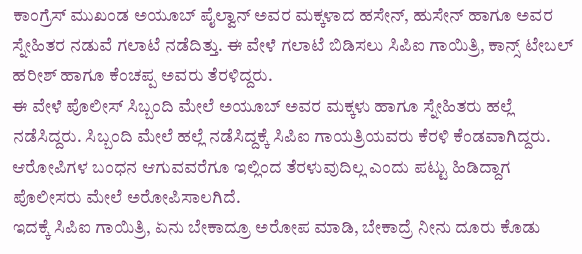ಕಾಂಗ್ರೆಸ್ ಮುಖಂಡ ಅಯೂಬ್ ಪೈಲ್ವಾನ್ ಅವರ ಮಕ್ಕಳಾದ ಹಸೇನ್, ಹುಸೇನ್ ಹಾಗೂ ಅವರ ಸ್ನೇಹಿತರ ನಡುವೆ ಗಲಾಟೆ ನಡೆದಿತ್ತು. ಈ ವೇಳೆ ಗಲಾಟೆ ಬಿಡಿಸಲು ಸಿಪಿಐ ಗಾಯಿತ್ರಿ, ಕಾನ್ಸ್ ಟೇಬಲ್ ಹರೀಶ್ ಹಾಗೂ ಕೆಂಚಪ್ಪ ಅವರು ತೆರಳಿದ್ದರು.
ಈ ವೇಳೆ ಪೊಲೀಸ್ ಸಿಬ್ಬಂದಿ ಮೇಲೆ ಅಯೂಬ್ ಅವರ ಮಕ್ಕಳು ಹಾಗೂ ಸ್ನೇಹಿತರು ಹಲ್ಲೆ ನಡೆಸಿದ್ದರು. ಸಿಬ್ಬಂದಿ ಮೇಲೆ ಹಲ್ಲೆ ನಡೆಸಿದ್ದಕ್ಕೆ ಸಿಪಿಐ ಗಾಯತ್ರಿಯವರು ಕೆರಳಿ ಕೆಂಡವಾಗಿದ್ದರು. ಆರೋಪಿಗಳ ಬಂಧನ ಆಗುವವರೆಗೂ ಇಲ್ಲಿಂದ ತೆರಳುವುದಿಲ್ಲ ಎಂದು ಪಟ್ಟು ಹಿಡಿದ್ದಾಗ ಪೊಲೀಸರು ಮೇಲೆ ಅರೋಪಿಸಾಲಗಿದೆ.
ಇದಕ್ಕೆ ಸಿಪಿಐ ಗಾಯಿತ್ರಿ, ಏನು ಬೇಕಾದ್ರೂ ಅರೋಪ ಮಾಡಿ, ಬೇಕಾದ್ರೆ ನೀನು ದೂರು ಕೊಡು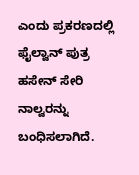ಎಂದು ಪ್ರಕರಣದಲ್ಲಿ ಫೈಲ್ವಾನ್ ಪುತ್ರ ಹಸೇನ್ ಸೇರಿ ನಾಲ್ವರನ್ನು ಬಂಧಿಸಲಾಗಿದೆ.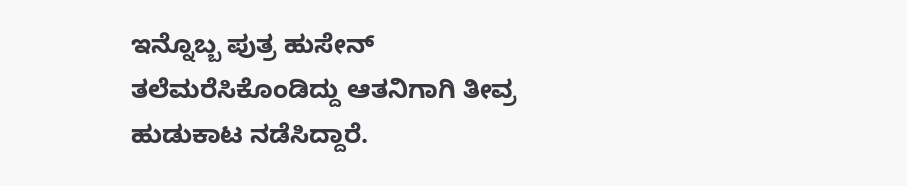ಇನ್ನೊಬ್ಬ ಪುತ್ರ ಹುಸೇನ್ ತಲೆಮರೆಸಿಕೊಂಡಿದ್ದು ಆತನಿಗಾಗಿ ತೀವ್ರ ಹುಡುಕಾಟ ನಡೆಸಿದ್ದಾರೆ.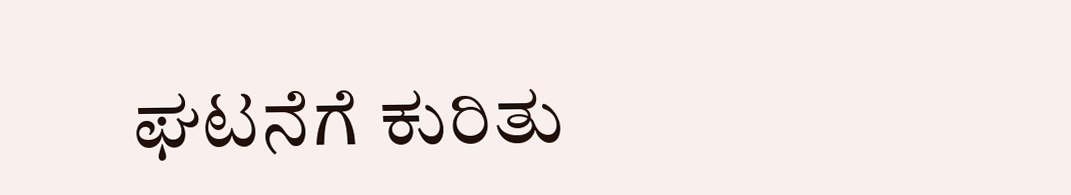ಘಟನೆಗೆ ಕುರಿತು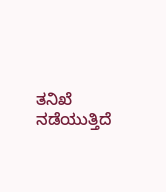ತನಿಖೆ ನಡೆಯುತ್ತಿದೆ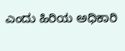ಎಂದು ಹಿರಿಯ ಅಧಿಕಾರಿ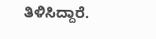ತಿಳಿಸಿದ್ದಾರೆ.